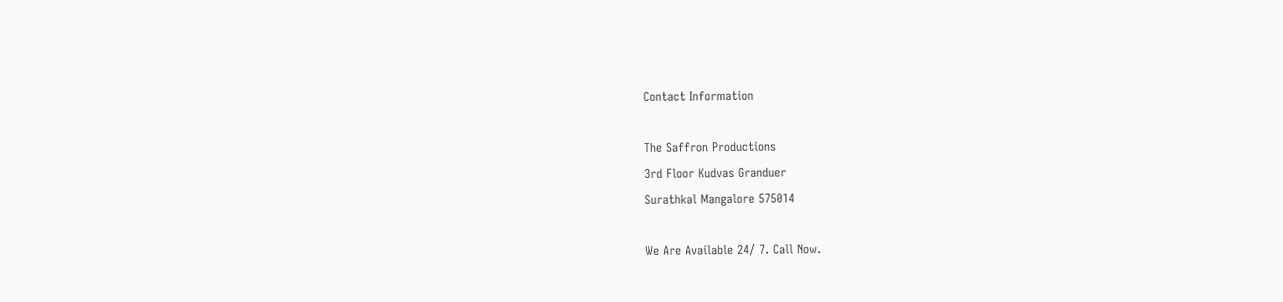Contact Information

The Saffron Productions
3rd Floor Kudvas Granduer
Surathkal Mangalore 575014

We Are Available 24/ 7. Call Now.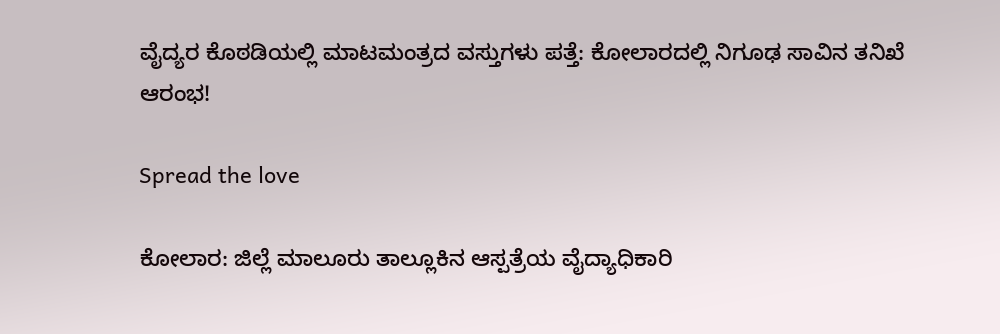ವೈದ್ಯರ ಕೊಠಡಿಯಲ್ಲಿ ಮಾಟಮಂತ್ರದ ವಸ್ತುಗಳು ಪತ್ತೆ: ಕೋಲಾರದಲ್ಲಿ ನಿಗೂಢ ಸಾವಿನ ತನಿಖೆ ಆರಂಭ!

Spread the love

ಕೋಲಾರ: ಜಿಲ್ಲೆ ಮಾಲೂರು ತಾಲ್ಲೂಕಿನ ಆಸ್ಪತ್ರೆಯ ವೈದ್ಯಾಧಿಕಾರಿ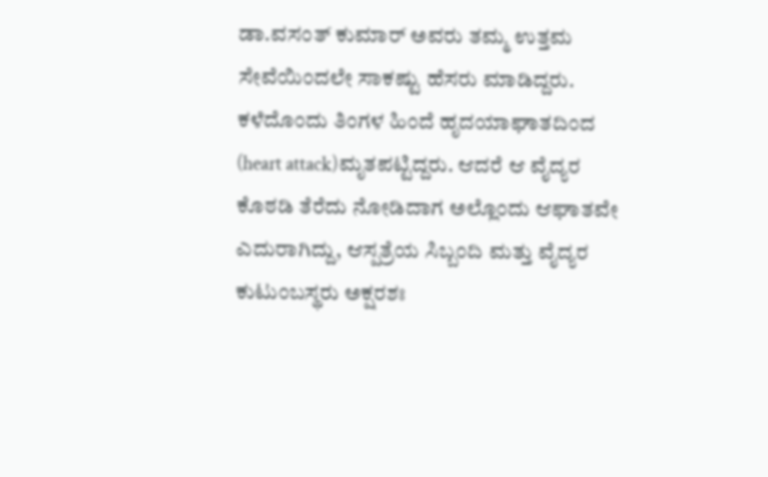ಡಾ.ವಸಂತ್ ಕುಮಾರ್ ಅವರು ತಮ್ಮ ಉತ್ತಮ ಸೇವೆಯಿಂದಲೇ ಸಾಕಷ್ಟು ಹೆಸರು ಮಾಡಿದ್ದರು. ಕಳೆದೊಂದು ತಿಂಗಳ ಹಿಂದೆ ಹೃದಯಾಘಾತದಿಂದ (heart attack)ಮೃತಪಟ್ಟಿದ್ದರು. ಆದರೆ ಆ ವೈದ್ಯರ ಕೊಠಡಿ ತೆರೆದು ನೋಡಿದಾಗ ಅಲ್ಲೊಂದು ಆಘಾತವೇ ಎದುರಾಗಿದ್ದು, ಆಸ್ಪತ್ರೆಯ ಸಿಬ್ಬಂದಿ ಮತ್ತು ವೈದ್ಯರ ಕುಟುಂಬಸ್ಥರು ಅಕ್ಷರಶಃ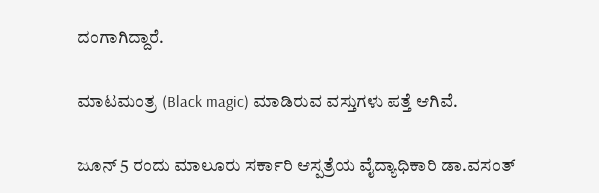ದಂಗಾಗಿದ್ದಾರೆ.

ಮಾಟ‌ಮಂತ್ರ (Black magic) ಮಾಡಿರುವ ವಸ್ತುಗಳು ಪತ್ತೆ ಆಗಿವೆ.

ಜೂನ್ 5 ರಂದು ಮಾಲೂರು ಸರ್ಕಾರಿ ಆಸ್ಪತ್ರೆಯ ವೈದ್ಯಾಧಿಕಾರಿ ಡಾ.ವಸಂತ್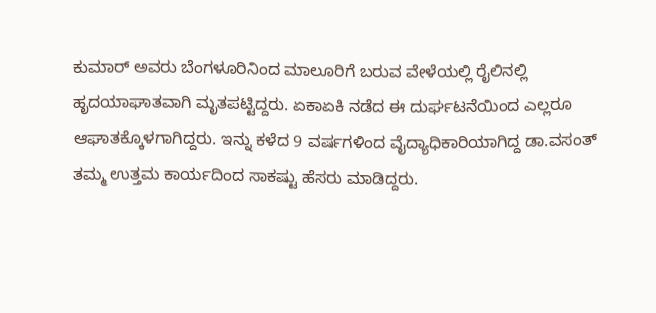ಕುಮಾರ್ ಅವರು ಬೆಂಗಳೂರಿನಿಂದ ಮಾಲೂರಿಗೆ ಬರುವ ವೇಳೆಯಲ್ಲಿ ರೈಲಿನಲ್ಲಿ ಹೃದಯಾಘಾತವಾಗಿ ಮೃತಪಟ್ಟಿದ್ದರು. ಏಕಾಏಕಿ ನಡೆದ ಈ ದುರ್ಘಟನೆಯಿಂದ ಎಲ್ಲರೂ ಆಘಾತಕ್ಕೊಳಗಾಗಿದ್ದರು. ಇನ್ನು ಕಳೆದ 9 ವರ್ಷಗಳಿಂದ ವೈದ್ಯಾಧಿಕಾರಿಯಾಗಿದ್ದ ಡಾ.ವಸಂತ್ ತಮ್ಮ ಉತ್ತಮ ಕಾರ್ಯದಿಂದ ಸಾಕಷ್ಟು ಹೆಸರು ಮಾಡಿದ್ದರು.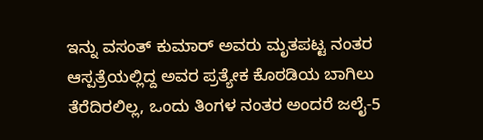ಇನ್ನು ವಸಂತ್ ಕುಮಾರ್ ಅವರು ಮೃತಪಟ್ಟ ನಂತರ ಆಸ್ಪತ್ರೆಯಲ್ಲಿದ್ದ ಅವರ ಪ್ರತ್ಯೇಕ ಕೊಠಡಿಯ ಬಾಗಿಲು ತೆರೆದಿರಲಿಲ್ಲ, ಒಂದು ತಿಂಗಳ ನಂತರ ಅಂದರೆ ಜಲೈ-5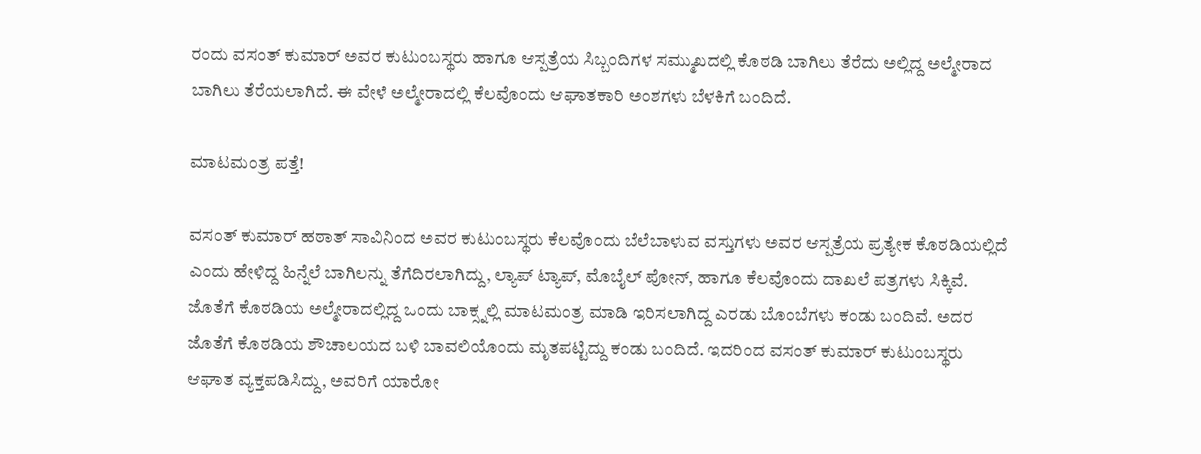ರಂದು ವಸಂತ್ ಕುಮಾರ್ ಅವರ ಕುಟುಂಬಸ್ಥರು ಹಾಗೂ ಆಸ್ಪತ್ರೆಯ ಸಿಬ್ಬಂದಿಗಳ ಸಮ್ಮುಖದಲ್ಲಿ ಕೊಠಡಿ ಬಾಗಿಲು ತೆರೆದು ಅಲ್ಲಿದ್ದ ಅಲ್ಮೇರಾದ ಬಾಗಿಲು ತೆರೆಯಲಾಗಿದೆ. ಈ ವೇಳೆ ಅಲ್ಮೇರಾದಲ್ಲಿ ಕೆಲವೊಂದು ಆಘಾತಕಾರಿ ಅಂಶಗಳು ಬೆಳಕಿಗೆ ಬಂದಿದೆ.

ಮಾಟಮಂತ್ರ ಪತ್ತೆ!

ವಸಂತ್ ಕುಮಾರ್ ಹಠಾತ್ ಸಾವಿನಿಂದ ಅವರ ಕುಟುಂಬಸ್ಥರು ಕೆಲವೊಂದು ಬೆಲೆಬಾಳುವ ವಸ್ತುಗಳು ಅವರ ಆಸ್ಪತ್ರೆಯ ಪ್ರತ್ಯೇಕ ಕೊಠಡಿಯಲ್ಲಿದೆ ಎಂದು ಹೇಳಿದ್ದ ಹಿನ್ನೆಲೆ ಬಾಗಿಲನ್ನು ತೆಗೆದಿರಲಾಗಿದ್ದು, ಲ್ಯಾಪ್ ಟ್ಯಾಪ್, ಮೊಬೈಲ್ ಪೋನ್, ಹಾಗೂ ಕೆಲವೊಂದು ದಾಖಲೆ ಪತ್ರಗಳು ಸಿಕ್ಕಿವೆ. ಜೊತೆಗೆ ಕೊಠಡಿಯ ಅಲ್ಮೇರಾದಲ್ಲಿದ್ದ ಒಂದು ಬಾಕ್ಸ್ನಲ್ಲಿ ಮಾಟಮಂತ್ರ ಮಾಡಿ ಇರಿಸಲಾಗಿದ್ದ ಎರಡು ಬೊಂಬೆಗಳು ಕಂಡು ಬಂದಿವೆ. ಅದರ ಜೊತೆಗೆ ಕೊಠಡಿಯ ಶೌಚಾಲಯದ ಬಳಿ ಬಾವಲಿಯೊಂದು ಮೃತಪಟ್ಟಿದ್ದು ಕಂಡು ಬಂದಿದೆ. ಇದರಿಂದ ವಸಂತ್ ಕುಮಾರ್ ಕುಟುಂಬಸ್ಥರು ಆಘಾತ ವ್ಯಕ್ತಪಡಿಸಿದ್ದು, ಅವರಿಗೆ ಯಾರೋ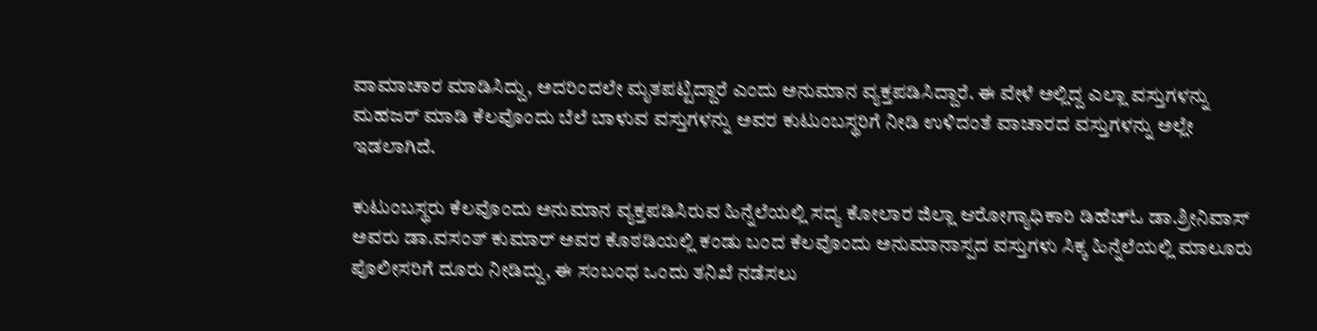ವಾಮಾಚಾರ ಮಾಡಿಸಿದ್ದು, ಅದರಿಂದಲೇ ಮೃತಪಟ್ಟಿದ್ದಾರೆ ಎಂದು ಅನುಮಾನ ವ್ಯಕ್ತಪಡಿಸಿದ್ದಾರೆ. ಈ ವೇಳೆ ಅಲ್ಲಿದ್ದ ಎಲ್ಲಾ ವಸ್ತುಗಳನ್ನು ಮಹಜರ್ ಮಾಡಿ ಕೆಲವೊಂದು ಬೆಲೆ ಬಾಳುವ ವಸ್ತುಗಳನ್ನು ಅವರ ಕುಟುಂಬಸ್ಥರಿಗೆ ನೀಡಿ ಉಳಿದಂತೆ ವಾಚಾರದ ವಸ್ತುಗಳನ್ನು ಅಲ್ಲೇ ಇಡಲಾಗಿದೆ.

ಕುಟುಂಬಸ್ಥರು ಕೆಲವೊಂದು ಅನುಮಾನ ವ್ಯಕ್ತಪಡಿಸಿರುವ ಹಿನ್ನೆಲೆಯಲ್ಲಿ ಸದ್ಯ ಕೋಲಾರ ಜಿಲ್ಲಾ ಆರೋಗ್ಯಾಧಿಕಾರಿ ಡಿಹೆಚ್ಓ ಡಾ.ಶ್ರೀನಿವಾಸ್ ಅವರು ಡಾ.ವಸಂತ್ ಕುಮಾರ್ ಅವರ ಕೊಠಡಿಯಲ್ಲಿ ಕಂಡು ಬಂದ ಕೆಲವೊಂದು ಅನುಮಾನಾಸ್ಪದ ವಸ್ತುಗಳು ಸಿಕ್ಕ ಹಿನ್ನೆಲೆಯಲ್ಲಿ ಮಾಲೂರು ಪೊಲೀಸರಿಗೆ ದೂರು ನೀಡಿದ್ದು, ಈ ಸಂಬಂಧ ಒಂದು ತನಿಖೆ ನಡೆಸಲು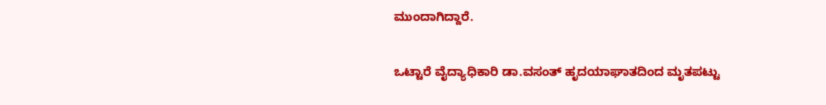ಮುಂದಾಗಿದ್ದಾರೆ.

ಒಟ್ಟಾರೆ ವೈದ್ಯಾಧಿಕಾರಿ ಡಾ.ವಸಂತ್ ಹೃದಯಾಘಾತದಿಂದ ಮೃತಪಟ್ಟು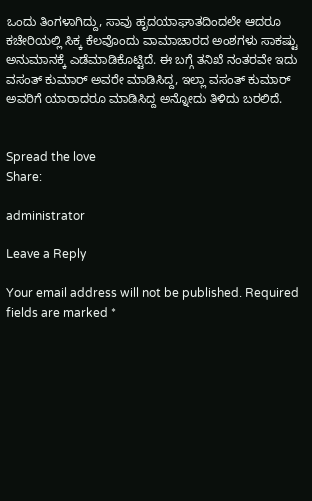ಒಂದು ತಿಂಗಳಾಗಿದ್ದು, ಸಾವು ಹೃದಯಾಘಾತದಿಂದಲೇ ಆದರೂ ಕಚೇರಿಯಲ್ಲಿ ಸಿಕ್ಕ ಕೆಲವೊಂದು ವಾಮಾಚಾರದ ಅಂಶಗಳು ಸಾಕಷ್ಟು ಅನುಮಾನಕ್ಕೆ ಎಡೆಮಾಡಿಕೊಟ್ಟಿದೆ. ಈ ಬಗ್ಗೆ ತನಿಖೆ ನಂತರವೇ ಇದು ವಸಂತ್ ಕುಮಾರ್ ಅವರೇ ಮಾಡಿಸಿದ್ದ, ಇಲ್ಲಾ ವಸಂತ್ ಕುಮಾರ್ ಅವರಿಗೆ ಯಾರಾದರೂ ಮಾಡಿಸಿದ್ದ ಅನ್ನೋದು ತಿಳಿದು ಬರಲಿದೆ.


Spread the love
Share:

administrator

Leave a Reply

Your email address will not be published. Required fields are marked *